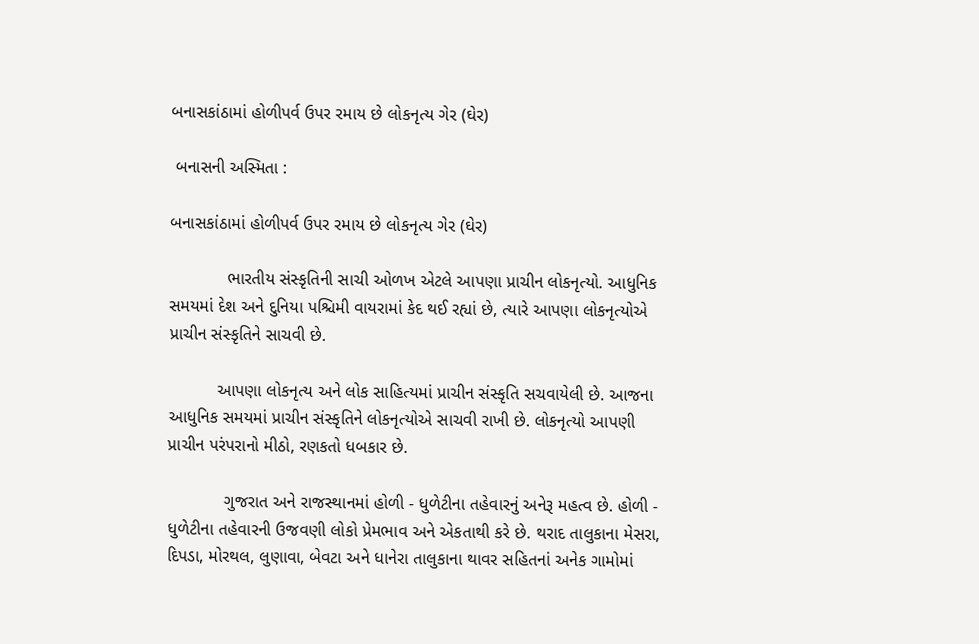બનાસકાંઠામાં હોળીપર્વ ઉપર રમાય છે લોકનૃત્ય ગેર (ઘેર)

 બનાસની અસ્મિતા :

બનાસકાંઠામાં હોળીપર્વ ઉપર રમાય છે લોકનૃત્ય ગેર (ઘેર)

            ભારતીય સંસ્કૃતિની સાચી ઓળખ એટલે આપણા પ્રાચીન લોકનૃત્યો. આધુનિક સમયમાં દેશ અને દુનિયા પશ્ચિમી વાયરામાં કેદ થઈ રહ્યાં છે, ત્યારે આપણા લોકનૃત્યોએ પ્રાચીન સંસ્કૃતિને સાચવી છે.

          આપણા લોકનૃત્ય અને લોક સાહિત્યમાં પ્રાચીન સંસ્કૃતિ સચવાયેલી છે. આજના આધુનિક સમયમાં પ્રાચીન સંસ્કૃતિને લોકનૃત્યોએ સાચવી રાખી છે. લોકનૃત્યો આપણી પ્રાચીન પરંપરાનો મીઠો, રણકતો ધબકાર છે.

            ગુજરાત અને રાજસ્થાનમાં હોળી - ધુળેટીના તહેવારનું અનેરૂ મહત્વ છે. હોળી - ધુળેટીના તહેવારની ઉજવણી લોકો પ્રેમભાવ અને એકતાથી કરે છે. થરાદ તાલુકાના મેસરા, દિપડા, મોરથલ, લુણાવા, બેવટા અને ધાનેરા તાલુકાના થાવર સહિતનાં અનેક ગામોમાં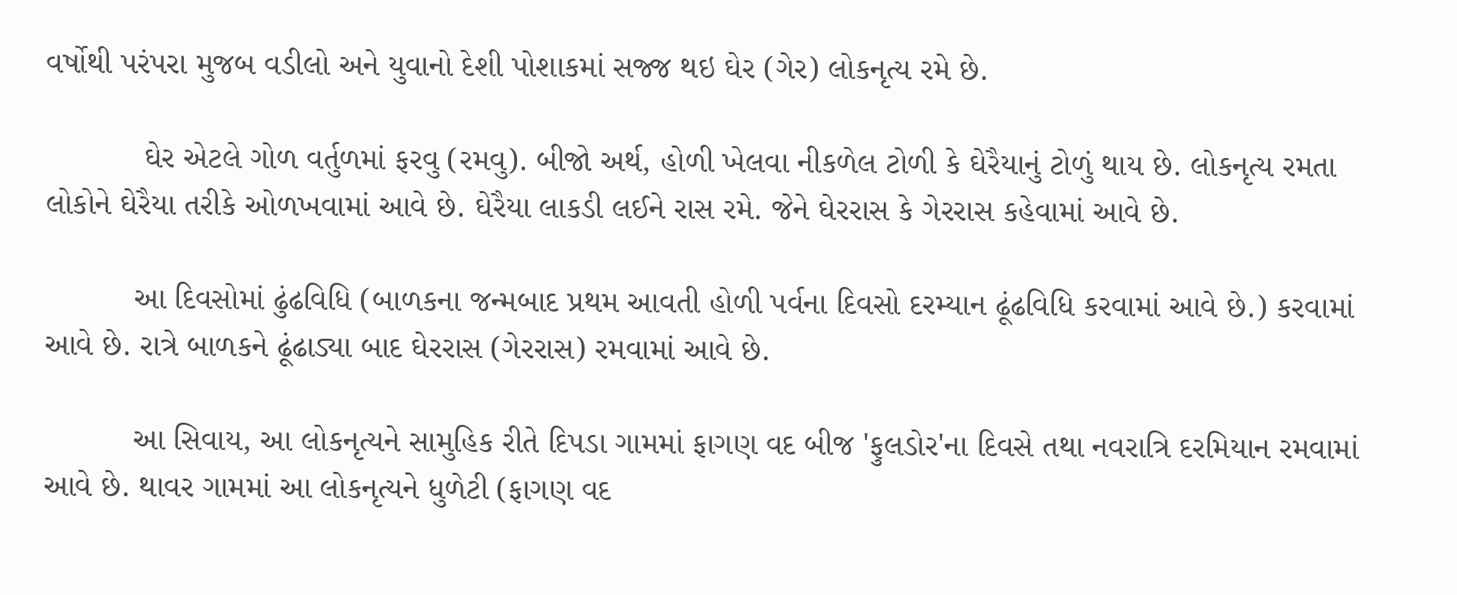વર્ષોથી પરંપરા મુજબ વડીલો અને યુવાનો દેશી પોશાકમાં સજ્જ થઇ ઘેર (ગેર) લોકનૃત્ય રમે છે.

           ઘેર એટલે ગોળ વર્તુળમાં ફરવુ (રમવુ). બીજો અર્થ, હોળી ખેલવા નીકળેલ ટોળી કે ઘેરૈયાનું ટોળું થાય છે. લોકનૃત્ય રમતા લોકોને ઘેરૈયા તરીકે ઓળખવામાં આવે છે. ઘેરૈયા લાકડી લઈને રાસ રમે. જેને ઘેરરાસ કે ગેરરાસ કહેવામાં આવે છે.

          આ દિવસોમાં ઢુંઢવિધિ (બાળકના જન્મબાદ પ્રથમ આવતી હોળી પર્વના દિવસો દરમ્યાન ઢૂંઢવિધિ કરવામાં આવે છે.) કરવામાં આવે છે. રાત્રે બાળકને ઢૂંઢાડ્યા બાદ ઘેરરાસ (ગેરરાસ) રમવામાં આવે છે.

          આ સિવાય, આ લોકનૃત્યને સામુહિક રીતે દિપડા ગામમાં ફાગણ વદ બીજ 'ફુલડોર'ના દિવસે તથા નવરાત્રિ દરમિયાન રમવામાં આવે છે. થાવર ગામમાં આ લોકનૃત્યને ધુળેટી (ફાગણ વદ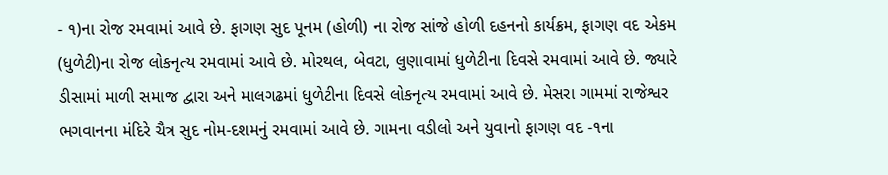- ૧)ના રોજ રમવામાં આવે છે. ફાગણ સુદ પૂનમ (હોળી) ના રોજ સાંજે હોળી દહનનો કાર્યક્રમ, ફાગણ વદ એકમ (ધુળેટી)ના રોજ લોકનૃત્ય રમવામાં આવે છે. મોરથલ, બેવટા, લુણાવામાં ધુળેટીના દિવસે રમવામાં આવે છે. જ્યારે ડીસામાં માળી સમાજ દ્વારા અને માલગઢમાં ધુળેટીના દિવસે લોકનૃત્ય રમવામાં આવે છે. મેસરા ગામમાં રાજેશ્વર ભગવાનના મંદિરે ચૈત્ર સુદ નોમ-દશમનું રમવામાં આવે છે. ગામના વડીલો અને યુવાનો ફાગણ વદ -૧ના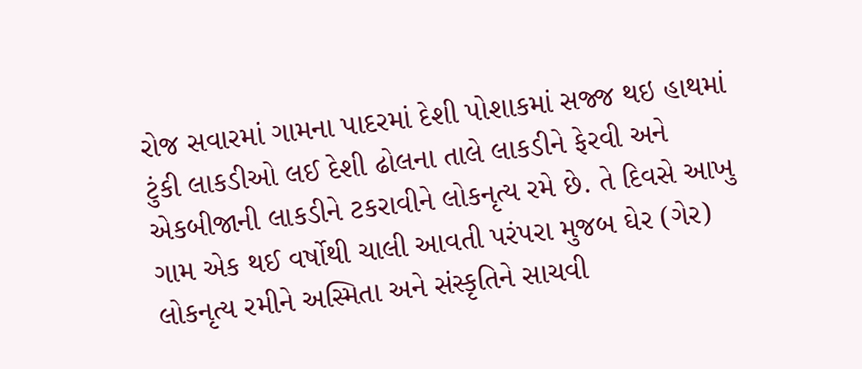રોજ સવારમાં ગામના પાદરમાં દેશી પોશાકમાં સજ્જ થઇ હાથમાં ટુંકી લાકડીઓ લઈ દેશી ઢોલના તાલે લાકડીને ફેરવી અને એકબીજાની લાકડીને ટકરાવીને લોકનૃત્ય રમે છે. તે દિવસે આખુ ગામ એક થઈ વર્ષોથી ચાલી આવતી પરંપરા મુજબ ઘેર (ગેર) લોકનૃત્ય રમીને અસ્મિતા અને સંસ્કૃતિને સાચવી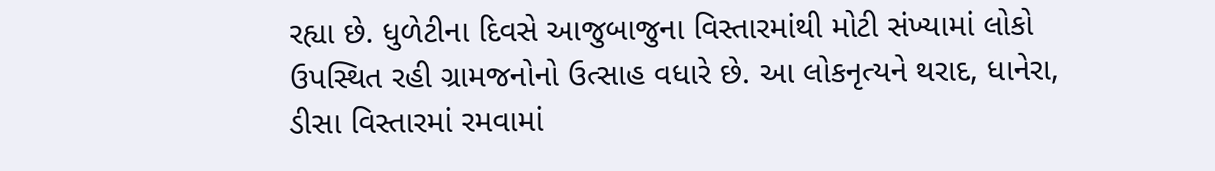રહ્યા છે. ધુળેટીના દિવસે આજુબાજુના વિસ્તારમાંથી મોટી સંખ્યામાં લોકો ઉપસ્થિત રહી ગ્રામજનોનો ઉત્સાહ વધારે છે. આ લોકનૃત્યને થરાદ, ધાનેરા, ડીસા વિસ્તારમાં રમવામાં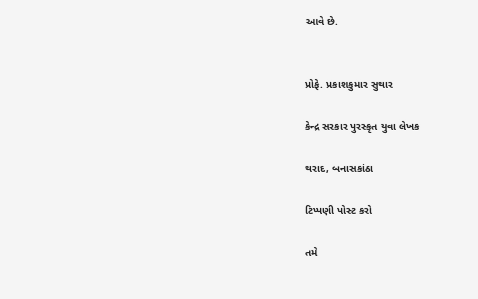આવે છે.


પ્રોફે. પ્રકાશકુમાર સુથાર

કેન્દ્ર સરકાર પુરસ્કૃત યુવા લેખક

થરાદ, બનાસકાંઠા

ટિપ્પણી પોસ્ટ કરો

તમે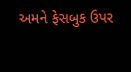અમને ફેસબુક ઉપર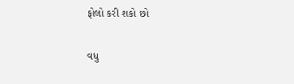ફોલો કરી શકો છો

વધુ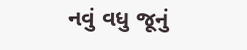નવું વધુ જૂનું